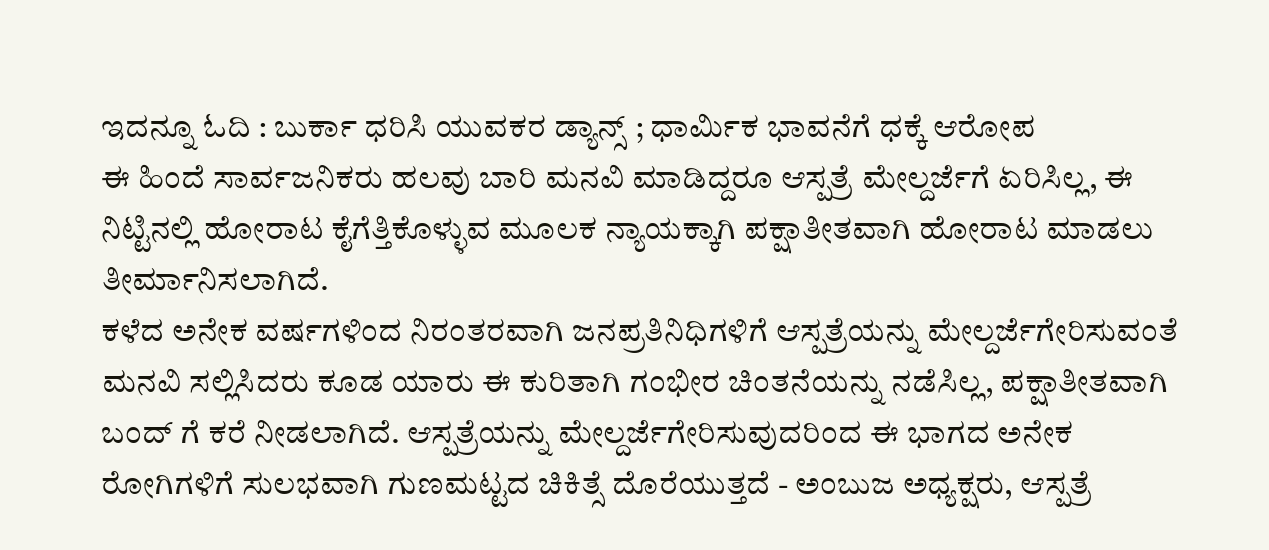ಇದನ್ನೂ ಓದಿ : ಬುರ್ಕಾ ಧರಿಸಿ ಯುವಕರ ಡ್ಯಾನ್ಸ್ ; ಧಾರ್ಮಿಕ ಭಾವನೆಗೆ ಧಕ್ಕೆ ಆರೋಪ
ಈ ಹಿಂದೆ ಸಾರ್ವಜನಿಕರು ಹಲವು ಬಾರಿ ಮನವಿ ಮಾಡಿದ್ದರೂ ಆಸ್ಪತ್ರೆ ಮೇಲ್ದರ್ಜೆಗೆ ಏರಿಸಿಲ್ಲ, ಈ ನಿಟ್ಟಿನಲ್ಲಿ ಹೋರಾಟ ಕೈಗೆತ್ತಿಕೊಳ್ಳುವ ಮೂಲಕ ನ್ಯಾಯಕ್ಕಾಗಿ ಪಕ್ಷಾತೀತವಾಗಿ ಹೋರಾಟ ಮಾಡಲು ತೀರ್ಮಾನಿಸಲಾಗಿದೆ.
ಕಳೆದ ಅನೇಕ ವರ್ಷಗಳಿಂದ ನಿರಂತರವಾಗಿ ಜನಪ್ರತಿನಿಧಿಗಳಿಗೆ ಆಸ್ಪತ್ರೆಯನ್ನು ಮೇಲ್ದರ್ಜೆಗೇರಿಸುವಂತೆ ಮನವಿ ಸಲ್ಲಿಸಿದರು ಕೂಡ ಯಾರು ಈ ಕುರಿತಾಗಿ ಗಂಭೀರ ಚಿಂತನೆಯನ್ನು ನಡೆಸಿಲ್ಲ, ಪಕ್ಷಾತೀತವಾಗಿ ಬಂದ್ ಗೆ ಕರೆ ನೀಡಲಾಗಿದೆ. ಆಸ್ಪತ್ರೆಯನ್ನು ಮೇಲ್ದರ್ಜೆಗೇರಿಸುವುದರಿಂದ ಈ ಭಾಗದ ಅನೇಕ ರೋಗಿಗಳಿಗೆ ಸುಲಭವಾಗಿ ಗುಣಮಟ್ಟದ ಚಿಕಿತ್ಸೆ ದೊರೆಯುತ್ತದೆ - ಅಂಬುಜ ಅಧ್ಯಕ್ಷರು, ಆಸ್ಪತ್ರೆ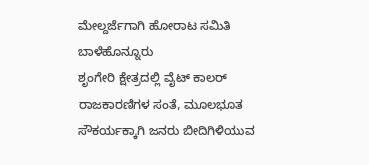ಮೇಲ್ದರ್ಜೆಗಾಗಿ ಹೋರಾಟ ಸಮಿತಿ ಬಾಳೆಹೊನ್ನೂರು
ಶೃಂಗೇರಿ ಕ್ಷೇತ್ರದಲ್ಲಿ ವೈಟ್ ಕಾಲರ್ ರಾಜಕಾರಣಿಗಳ ಸಂತೆ, ಮೂಲಭೂತ ಸೌಕರ್ಯಕ್ಕಾಗಿ ಜನರು ಬೀದಿಗಿಳಿಯುವ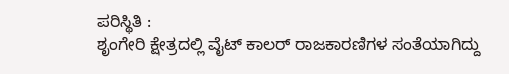ಪರಿಸ್ಥಿತಿ :
ಶೃಂಗೇರಿ ಕ್ಷೇತ್ರದಲ್ಲಿ ವೈಟ್ ಕಾಲರ್ ರಾಜಕಾರಣಿಗಳ ಸಂತೆಯಾಗಿದ್ದು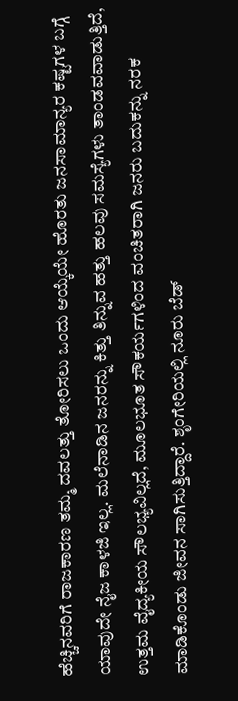ಹೆಚ್ಚಿನವರಿಗೆ ರಾಜಕಾರಣ ತಮ್ಮ ದವಲತ್ತು ತೋರಿಸಲು ಒಂದು ಆಯ್ಕೆಯೇ ಹೊರತು ಜನಸಾಮಾನ್ಯರ ಕಷ್ಟಗಳ ಬಗ್ಗೆ ಯಾವುದೇ ನೈಜ ಕಾಳಜಿ ಇಲ್ಲ. ಮಲೆನಾಡಿನ ಜನರನ್ನು ಕಿತ್ತು ತಿನ್ನುವ ಹತ್ತು ಹಲವು ಸಮಸ್ಯೆಗಳು ತಾಂಡವವಾಡುತ್ತಿದೆ, ಉತ್ತಮ ವೈದ್ಯಕೀಯ ಸೌಲಭ್ಯವಿಲ್ಲದೆ, ಮೂಲಭೂತ ಸೌಕರ್ಯಗಳಿಂದ ವಂಚಿತರಾಗಿ ಜನರು ಬದುಕನ್ನು ನರಕ ಮಾಡಿಕೊಂಡು ಜೀವನ ಸಾಗಿಸುತ್ತಿದ್ದಾರೆ. ಶೃಂಗೇರಿಯಲ್ಲಿ ನೂರು ಬೆಡ್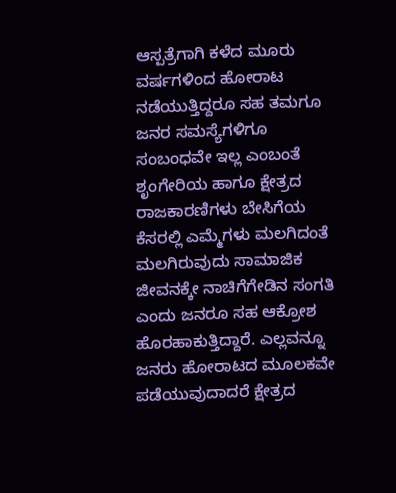ಆಸ್ಪತ್ರೆಗಾಗಿ ಕಳೆದ ಮೂರು ವರ್ಷಗಳಿಂದ ಹೋರಾಟ ನಡೆಯುತ್ತಿದ್ದರೂ ಸಹ ತಮಗೂ ಜನರ ಸಮಸ್ಯೆಗಳಿಗೂ ಸಂಬಂಧವೇ ಇಲ್ಲ ಎಂಬಂತೆ ಶೃಂಗೇರಿಯ ಹಾಗೂ ಕ್ಷೇತ್ರದ ರಾಜಕಾರಣಿಗಳು ಬೇಸಿಗೆಯ ಕೆಸರಲ್ಲಿ ಎಮ್ಮೆಗಳು ಮಲಗಿದಂತೆ ಮಲಗಿರುವುದು ಸಾಮಾಜಿಕ ಜೀವನಕ್ಕೇ ನಾಚಿಗೆಗೇಡಿನ ಸಂಗತಿ ಎಂದು ಜನರೂ ಸಹ ಆಕ್ರೋಶ ಹೊರಹಾಕುತ್ತಿದ್ದಾರೆ. ಎಲ್ಲವನ್ನೂ ಜನರು ಹೋರಾಟದ ಮೂಲಕವೇ ಪಡೆಯುವುದಾದರೆ ಕ್ಷೇತ್ರದ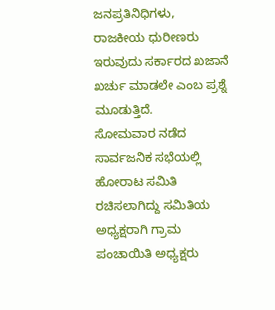ಜನಪ್ರತಿನಿಧಿಗಳು, ರಾಜಕೀಯ ಧುರೀಣರು ಇರುವುದು ಸರ್ಕಾರದ ಖಜಾನೆ ಖರ್ಚು ಮಾಡಲೇ ಎಂಬ ಪ್ರಶ್ನೆ ಮೂಡುತ್ತಿದೆ.
ಸೋಮವಾರ ನಡೆದ ಸಾರ್ವಜನಿಕ ಸಭೆಯಲ್ಲಿ ಹೋರಾಟ ಸಮಿತಿ ರಚಿಸಲಾಗಿದ್ದು ಸಮಿತಿಯ ಅಧ್ಯಕ್ಷರಾಗಿ ಗ್ರಾಮ ಪಂಚಾಯಿತಿ ಅಧ್ಯಕ್ಷರು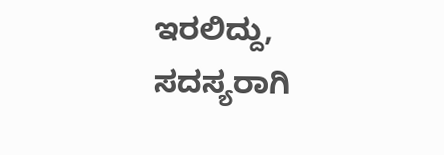ಇರಲಿದ್ದು, ಸದಸ್ಯರಾಗಿ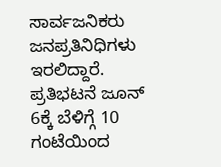ಸಾರ್ವಜನಿಕರು ಜನಪ್ರತಿನಿಧಿಗಳು ಇರಲಿದ್ದಾರೆ. ಪ್ರತಿಭಟನೆ ಜೂನ್ 6ಕ್ಕೆ ಬೆಳಿಗ್ಗೆ 10 ಗಂಟೆಯಿಂದ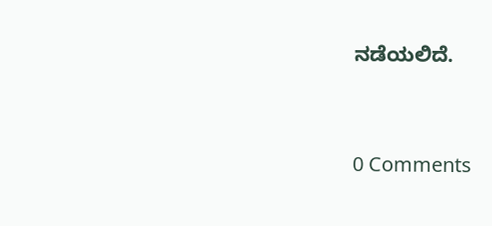ನಡೆಯಲಿದೆ.




0 Comments